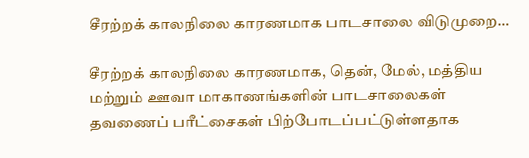சீரற்றக் காலநிலை காரணமாக பாடசாலை விடுமுறை…

சீரற்றக் காலநிலை காரணமாக, தென், மேல், மத்திய மற்றும் ஊவா மாகாணங்களின் பாடசாலைகள் தவணைப் பரீட்சைகள் பிற்போடப்பட்டுள்ளதாக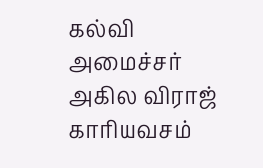கல்வி அமைச்சர் அகில விராஜ் காரியவசம்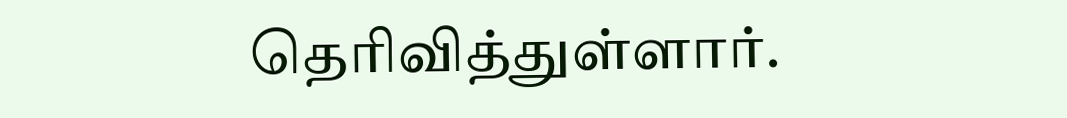தெரிவித்துள்ளார்.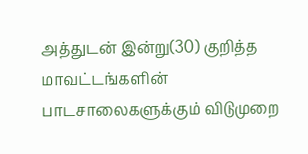அத்துடன் இன்று(30) குறித்த மாவட்டங்களின் பாடசாலைகளுக்கும் விடுமுறை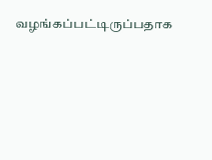வழங்கப்பட்டிருப்பதாக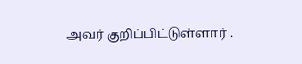அவர் குறிப்பிட்டுள்ளார் .